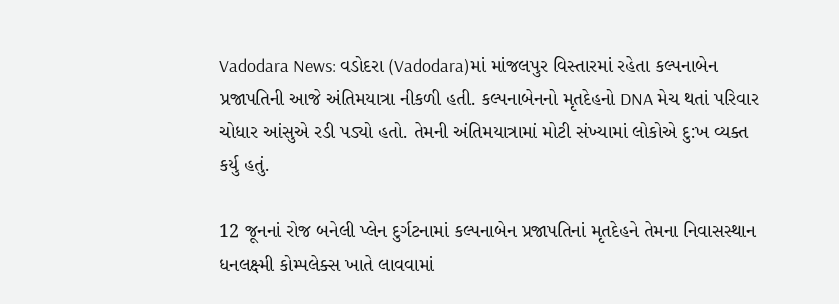Vadodara News: વડોદરા (Vadodara)માં માંજલપુર વિસ્તારમાં રહેતા કલ્પનાબેન પ્રજાપતિની આજે અંતિમયાત્રા નીકળી હતી. કલ્પનાબેનનો મૃતદેહનો DNA મેચ થતાં પરિવાર ચોધાર આંસુએ રડી પડ્યો હતો. તેમની અંતિમયાત્રામાં મોટી સંખ્યામાં લોકોએ દુ:ખ વ્યક્ત કર્યુ હતું.

12 જૂનનાં રોજ બનેલી પ્લેન દુર્ગટનામાં કલ્પનાબેન પ્રજાપતિનાં મૃતદેહને તેમના નિવાસસ્થાન ધનલક્ષ્મી કોમ્પલેક્સ ખાતે લાવવામાં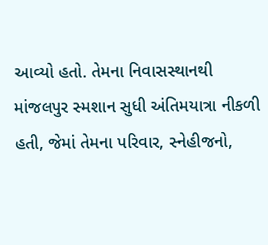આવ્યો હતો. તેમના નિવાસસ્થાનથી માંજલપુર સ્મશાન સુધી અંતિમયાત્રા નીકળી હતી, જેમાં તેમના પરિવાર, સ્નેહીજનો,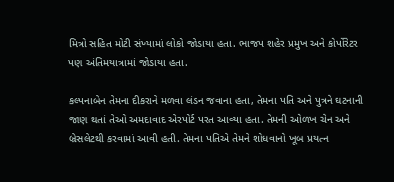મિત્રો સહિત મોટી સંખ્યામાં લોકો જોડાયા હતા. ભાજપ શહેર પ્રમુખ અને કોર્પોરેટર પણ અંતિમયાત્રામાં જોડાયા હતા.

કલ્પનાબેન તેમના દીકરાને મળવા લંડન જવાના હતા, તેમના પતિ અને પુત્રને ઘટનાની જાણ થતાં તેઓ અમદાવાદ એરપોર્ટ પરત આવ્યા હતા. તેમની ઓળખ ચેન અને બ્રેસલેટથી કરવામાં આવી હતી. તેમના પતિએ તેમને શોધવાનો ખૂબ પ્રયત્ન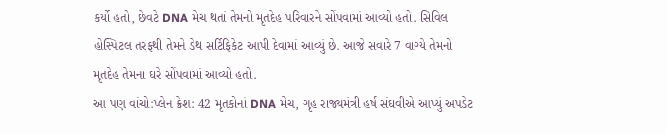કર્યો હતો, છેવટે DNA મેચ થતાં તેમનો મૃતદેહ પરિવારને સોંપવામાં આવ્યો હતો. સિવિલ હોસ્પિટલ તરફથી તેમને ડેથ સર્ટિફિકેટ આપી દેવામાં આવ્યું છે. આજે સવારે 7 વાગ્યે તેમનો મૃતદેહ તેમના ઘરે સોંપવામાં આવ્યો હતો.
આ પણ વાંચો:પ્લેન ક્રેશ: 42 મૃતકોનાં DNA મેચ, ગૃહ રાજ્યમંત્રી હર્ષ સંઘવીએ આપ્યું અપડેટ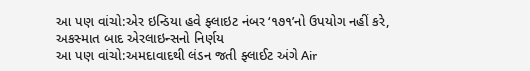આ પણ વાંચો:એર ઇન્ડિયા હવે ફ્લાઇટ નંબર ‘૧૭૧’નો ઉપયોગ નહીં કરે, અકસ્માત બાદ એરલાઇન્સનો નિર્ણય
આ પણ વાંચો:અમદાવાદથી લંડન જતી ફ્લાઈટ અંગે Air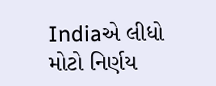Indiaએ લીધો મોટો નિર્ણય